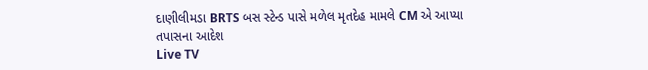દાણીલીમડા BRTS બસ સ્ટેન્ડ પાસે મળેલ મૃતદેહ મામલે CM એ આપ્યા તપાસના આદેશ
Live TV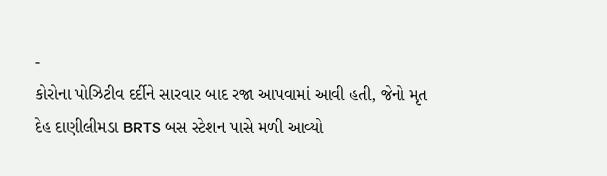-
કોરોના પોઝિટીવ દર્દીને સારવાર બાદ રજા આપવામાં આવી હતી, જેનો મૃત દેહ દાણીલીમડા BRTS બસ સ્ટેશન પાસે મળી આવ્યો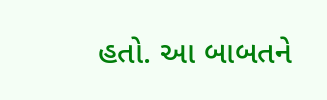હતો. આ બાબતને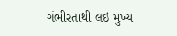ગંભીરતાથી લઇ મુખ્ય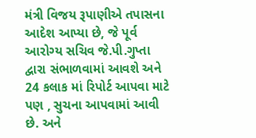મંત્રી વિજય રૂપાણીએ તપાસના આદેશ આપ્યા છે, જે પૂર્વ આરોગ્ય સચિવ જે.પી.ગુપ્તા દ્વારા સંભાળવામાં આવશે અને 24 કલાક માં રિપોર્ટ આપવા માટે પણ , સુચના આપવામાં આવી છે. અને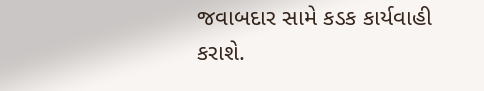જવાબદાર સામે કડક કાર્યવાહી કરાશે.